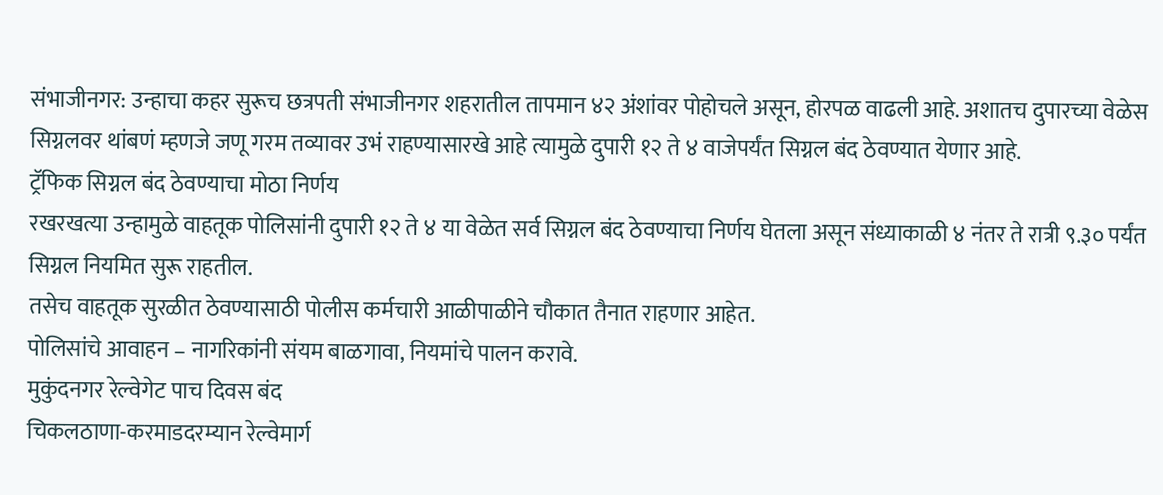संभाजीनगर: उन्हाचा कहर सुरूच छत्रपती संभाजीनगर शहरातील तापमान ४२ अंशांवर पोहोचले असून, होरपळ वाढली आहे. अशातच दुपारच्या वेळेस सिग्नलवर थांबणं म्हणजे जणू गरम तव्यावर उभं राहण्यासारखे आहे त्यामुळे दुपारी १२ ते ४ वाजेपर्यंत सिग्नल बंद ठेवण्यात येणार आहे.
ट्रॅफिक सिग्नल बंद ठेवण्याचा मोठा निर्णय
रखरखत्या उन्हामुळे वाहतूक पोलिसांनी दुपारी १२ ते ४ या वेळेत सर्व सिग्नल बंद ठेवण्याचा निर्णय घेतला असून संध्याकाळी ४ नंतर ते रात्री ९.३० पर्यंत सिग्नल नियमित सुरू राहतील.
तसेच वाहतूक सुरळीत ठेवण्यासाठी पोलीस कर्मचारी आळीपाळीने चौकात तैनात राहणार आहेत.
पोलिसांचे आवाहन – नागरिकांनी संयम बाळगावा, नियमांचे पालन करावे.
मुकुंदनगर रेल्वेगेट पाच दिवस बंद
चिकलठाणा-करमाडदरम्यान रेल्वेमार्ग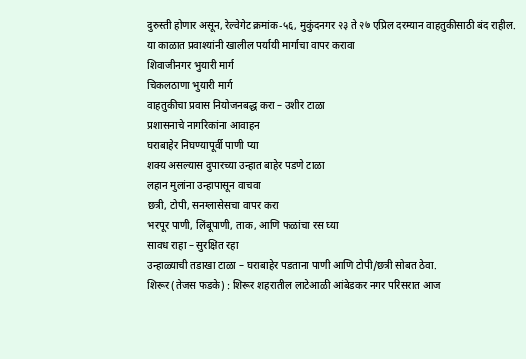दुरुस्ती होणार असून, रेल्वेगेट क्रमांक-५६, मुकुंदनगर २३ ते २७ एप्रिल दरम्यान वाहतुकीसाठी बंद राहील.
या काळात प्रवाश्यांनी खालील पर्यायी मार्गाचा वापर करावा
शिवाजीनगर भुयारी मार्ग
चिकलठाणा भुयारी मार्ग
वाहतुकीचा प्रवास नियोजनबद्ध करा – उशीर टाळा
प्रशासनाचे नागरिकांना आवाहन
घराबाहेर निघण्यापूर्वी पाणी प्या
शक्य असल्यास दुपारच्या उन्हात बाहेर पडणे टाळा
लहान मुलांना उन्हापासून वाचवा
छत्री, टोपी, सनग्लासेसचा वापर करा
भरपूर पाणी, लिंबूपाणी, ताक, आणि फळांचा रस घ्या
सावध राहा – सुरक्षित रहा
उन्हाळ्याची तडाखा टाळा – घराबाहेर पडताना पाणी आणि टोपी/छत्री सोबत ठेवा.
शिरूर (तेजस फडके) : शिरूर शहरातील लाटेआळी आंबेडकर नगर परिसरात आज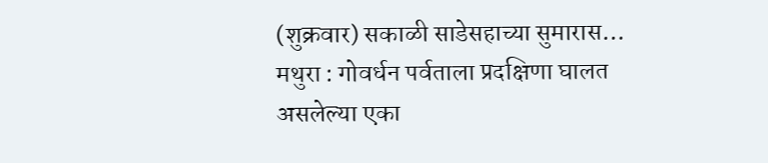(शुक्रवार) सकाळी साडेसहाच्या सुमारास…
मथुरा : गोवर्धन पर्वताला प्रदक्षिणा घालत असलेल्या एका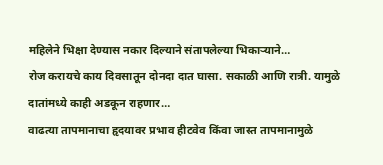महिलेने भिक्षा देण्यास नकार दिल्याने संतापलेल्या भिकाऱ्याने…
रोज करायचे काय दिवसातून दोनदा दात घासा. सकाळी आणि रात्री. यामुळे दातांमध्ये काही अडकून राहणार…
वाढत्या तापमानाचा हृदयावर प्रभाव हीटवेव किंवा जास्त तापमानामुळे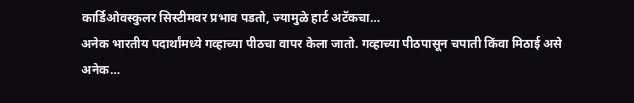कार्डिओवस्कुलर सिस्टीमवर प्रभाव पडतो, ज्यामुळे हार्ट अटॅकचा…
अनेक भारतीय पदार्थांमध्ये गव्हाच्या पीठचा वापर केला जातो. गव्हाच्या पीठपासून चपाती किंवा मिठाई असे अनेक…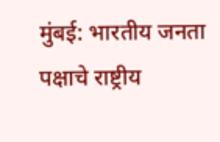मुंबई: भारतीय जनता पक्षाचे राष्ट्रीय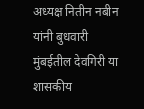अध्यक्ष नितीन नबीन यांनी बुधवारी मुंबईतील देवगिरी या शासकीय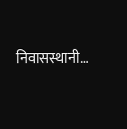निवासस्थानी…